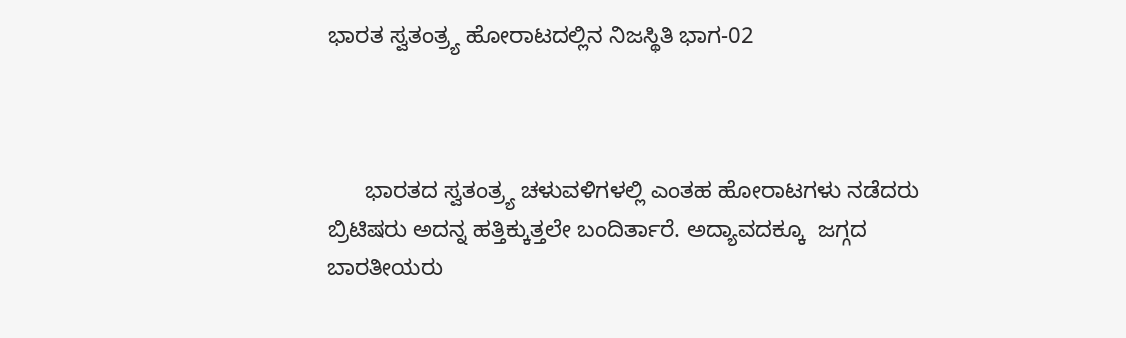ಭಾರತ ಸ್ವತಂತ್ರ್ಯ ಹೋರಾಟದಲ್ಲಿನ ನಿಜಸ್ಥಿತಿ ಭಾಗ-02



      ಭಾರತದ ಸ್ವತಂತ್ರ್ಯ ಚಳುವಳಿಗಳಲ್ಲಿ ಎಂತಹ ಹೋರಾಟಗಳು ನಡೆದರು ಬ್ರಿಟಿಷರು ಅದನ್ನ ಹತ್ತಿಕ್ಕುತ್ತಲೇ ಬಂದಿರ್ತಾರೆ. ಅದ್ಯಾವದಕ್ಕೂ  ಜಗ್ಗದ ಬಾರತೀಯರು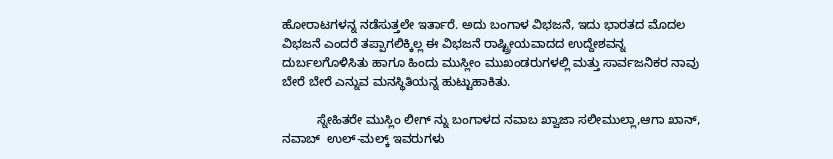ಹೋರಾಟಗಳನ್ನ ನಡೆಸುತ್ತಲೇ ಇರ್ತಾರೆ. ಅದು ಬಂಗಾಳ ವಿಭಜನೆ, ಇದು ಭಾರತದ ಮೊದಲ ವಿಭಜನೆ ಎಂದರೆ ತಪ್ಪಾಗಲಿಕ್ಕಿಲ್ಲ ಈ ವಿಭಜನೆ ರಾಷ್ಟ್ರೀಯವಾದದ ಉದ್ದೇಶವನ್ನ ದುರ್ಬಲಗೊಳಿಸಿತು ಹಾಗೂ ಹಿಂದು ಮುಸ್ಲೀಂ ಮುಖಂಡರುಗಳಲ್ಲಿ ಮತ್ತು ಸಾರ್ವಜನಿಕರ ನಾವು ಬೇರೆ ಬೇರೆ ಎನ್ನುವ ಮನಸ್ಥಿತಿಯನ್ನ ಹುಟ್ಟುಹಾಕಿತು.

          ಸ್ನೇಹಿತರೇ ಮುಸ್ಲಿಂ ಲೀಗ್‌ ನ್ನು ಬಂಗಾಳದ ನವಾಬ ಖ್ವಾಜಾ ಸಲೀಮುಲ್ಲಾ,ಆಗಾ ಖಾನ್‌, ನವಾಬ್‌  ಉಲ್-ಮಲ್ಕ್‌ ಇವರುಗಳು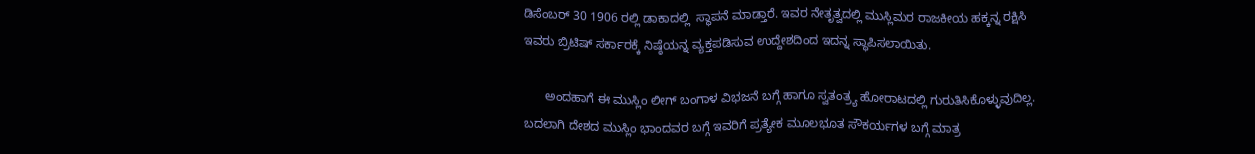ಡಿಸೆಂಬರ್‌ 30 1906 ರಲ್ಲಿ ಡಾಕಾದಲ್ಲಿ  ಸ್ಥಾಪನೆ ಮಾಡ್ತಾರೆ. ಇವರ ನೇತೃತ್ವದಲ್ಲಿ ಮುಸ್ಲಿಮರ ರಾಜಕೀಯ ಹಕ್ಕನ್ನ ರಕ್ಷಿಸಿ ಇವರು ಬ್ರಿಟಿಷ್‌ ಸರ್ಕಾರಕ್ಕೆ ನಿಷ್ಠೆಯನ್ನ ವ್ಯಕ್ತಪಡಿಸುವ ಉದ್ದೇಶದಿಂದ ಇದನ್ನ ಸ್ಥಾಪಿಸಲಾಯಿತು.

      ಅಂದಹಾಗೆ ಈ ಮುಸ್ಲಿಂ ಲೀಗ್‌ ಬಂಗಾಳ ವಿಭಜನೆ ಬಗ್ಗೆ ಹಾಗೂ ಸ್ವತಂತ್ರ್ಯ ಹೋರಾಟದಲ್ಲಿ ಗುರುತಿಸಿಕೊಳ್ಳುವುದಿಲ್ಲ. ಬದಲಾಗಿ ದೇಶದ ಮುಸ್ಲಿಂ ಭಾಂದವರ ಬಗ್ಗೆ ಇವರಿಗೆ ಪ್ರತ್ಯೇಕ ಮೂಲಭೂತ ಸೌಕರ್ಯಗಳ ಬಗ್ಗೆ ಮಾತ್ರ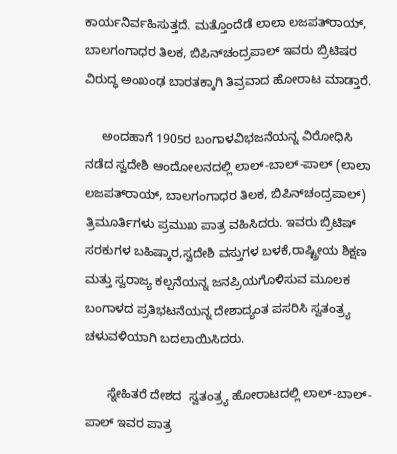ಕಾರ್ಯನಿರ್ವಹಿಸುತ್ತದೆ. ಮತ್ತೊಂದೆಡೆ ಲಾಲಾ ಲಜಪತ್‌ರಾಯ್‌, ಬಾಲಗಂಗಾಧರ ತಿಲಕ, ಬಿಪಿನ್‌ಚಂದ್ರಪಾಲ್‌ ಇವರು ಬ್ರಿಟಿಷರ ವಿರುದ್ಧ ಅಂಖಂಢ ಬಾರತಕ್ಕಾಗಿ ತಿವ್ರವಾದ ಹೋರಾಟ ಮಾಡ್ತಾರೆ.

     ಅಂದಹಾಗೆ 1905ರ ಬಂಗಾಳವಿಭಜನೆಯನ್ನ ವಿರೋಧಿಸಿ ನಡೆದ ಸ್ವದೇಶಿ ಆಂದೋಲನದಲ್ಲಿ ಲಾಲ್-ಬಾಲ್-ಪಾಲ್ (ಲಾಲಾ ಲಜಪತ್‌ರಾಯ್‌, ಬಾಲಗಂಗಾಧರ ತಿಲಕ, ಬಿಪಿನ್‌ಚಂದ್ರಪಾಲ್‌)  ತ್ರಿಮೂರ್ತಿಗಳು ಪ್ರಮುಖ ಪಾತ್ರ ವಹಿಸಿದರು. ಇವರು ಬ್ರಿಟಿಷ್‌ ಸರಕುಗಳ ಬಹಿಷ್ಕಾರ,ಸ್ವದೇಶಿ ವಸ್ತುಗಳ ಬಳಕೆ,ರಾಷ್ಟ್ರೀಯ ಶಿಕ್ಷಣ ಮತ್ತು ಸ್ವರಾಜ್ಯ ಕಲ್ಪನೆಯನ್ನ ಜನಪ್ರಿಯಗೊಳಿಸುವ ಮೂಲಕ ಬಂಗಾಳದ ಪ್ರತಿಭಟನೆಯನ್ನ ದೇಶಾದ್ಯಂತ ಪಸರಿಸಿ ಸ್ವತಂತ್ರ್ಯ ಚಳುವಳಿಯಾಗಿ ಬದಲಾಯಿಸಿದರು.

      ಸ್ನೇಹಿತರೆ ದೇಶದ  ಸ್ವತಂತ್ರ್ಯ ಹೋರಾಟದಲ್ಲಿ ಲಾಲ್-ಬಾಲ್-ಪಾಲ್ ಇವರ ಪಾತ್ರ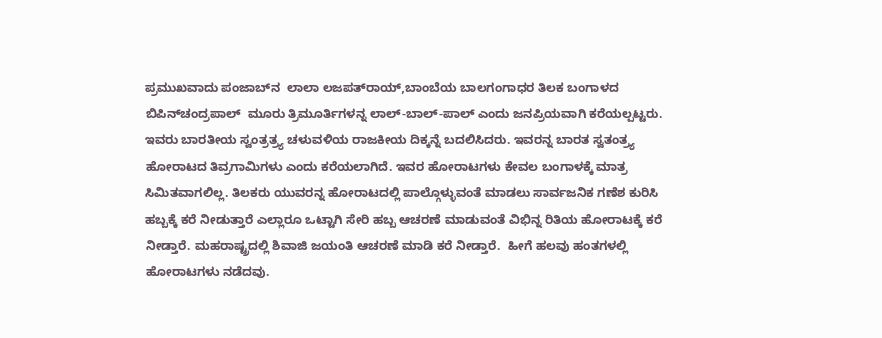ಪ್ರಮುಖವಾದು ಪಂಜಾಬ್‌ನ  ಲಾಲಾ ಲಜಪತ್‌ರಾಯ್‌,ಬಾಂಬೆಯ ಬಾಲಗಂಗಾಧರ ತಿಲಕ ಬಂಗಾಳದ ಬಿಪಿನ್‌ಚಂದ್ರಪಾಲ್‌  ಮೂರು ತ್ರಿಮೂರ್ತಿಗಳನ್ನ ಲಾಲ್-ಬಾಲ್-ಪಾಲ್‌ ಎಂದು ಜನಪ್ರಿಯವಾಗಿ ಕರೆಯಲ್ಪಟ್ಟರು. ಇವರು ಬಾರತೀಯ ಸ್ವಂತ್ರತ್ರ್ಯ ಚಳುವಳಿಯ ರಾಜಕೀಯ ದಿಕ್ಕನ್ನೆ ಬದಲಿಸಿದರು. ಇವರನ್ನ ಬಾರತ ಸ್ವತಂತ್ರ್ಯ ಹೋರಾಟದ ತಿವ್ರಗಾಮಿಗಳು ಎಂದು ಕರೆಯಲಾಗಿದೆ. ಇವರ ಹೋರಾಟಗಳು ಕೇವಲ ಬಂಗಾಳಕ್ಕೆ ಮಾತ್ರ ಸಿಮಿತವಾಗಲಿಲ್ಲ. ತಿಲಕರು ಯುವರನ್ನ ಹೋರಾಟದಲ್ಲಿ ಪಾಲ್ಗೊಳ್ಳುವಂತೆ ಮಾಡಲು ಸಾರ್ವಜನಿಕ ಗಣೆಶ ಕುರಿಸಿ ಹಬ್ಬಕ್ಕೆ ಕರೆ ನೀಡುತ್ತಾರೆ ಎಲ್ಲಾರೂ ಒಟ್ಟಾಗಿ ಸೇರಿ ಹಬ್ಬ ಆಚರಣೆ ಮಾಡುವಂತೆ ವಿಭಿನ್ನ ರಿತಿಯ ಹೋರಾಟಕ್ಕೆ ಕರೆ ನೀಡ್ತಾರೆ. ಮಹರಾಷ್ಟ್ರದಲ್ಲಿ ಶಿವಾಜಿ ಜಯಂತಿ ಆಚರಣೆ ಮಾಡಿ ಕರೆ ನೀಡ್ತಾರೆ.  ಹೀಗೆ ಹಲವು ಹಂತಗಳಲ್ಲಿ ಹೋರಾಟಗಳು ನಡೆದವು.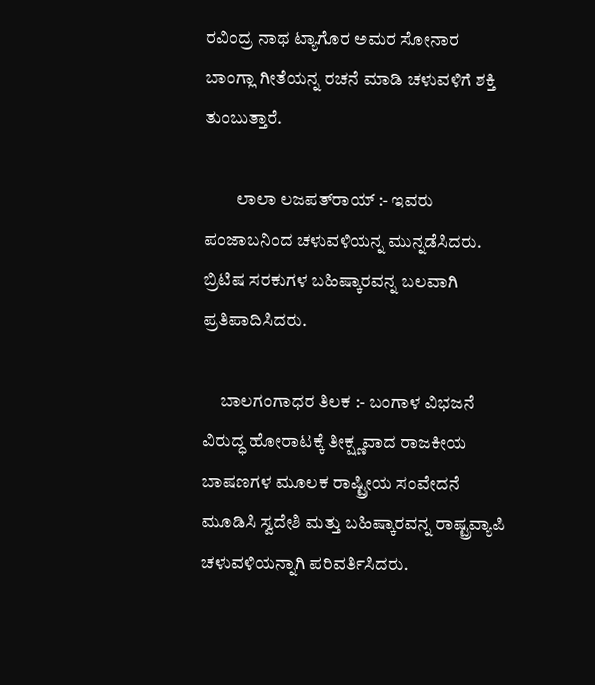ರವಿಂದ್ರ ನಾಥ ಟ್ಯಾಗೊರ ಅಮರ ಸೋನಾರ ಬಾಂಗ್ಲಾ ಗೀತೆಯನ್ನ ರಚನೆ ಮಾಡಿ ಚಳುವಳಿಗೆ ಶಕ್ತಿ ತುಂಬುತ್ತಾರೆ.

         ಲಾಲಾ ಲಜಪತ್‌ರಾಯ್‌ :- ಇವರು ಪಂಜಾಬನಿಂದ ಚಳುವಳಿಯನ್ನ ಮುನ್ನಡೆಸಿದರು.              ಬ್ರಿಟಿಷ ಸರಕುಗಳ ಬಹಿಷ್ಕಾರವನ್ನ ಬಲವಾಗಿ ಪ್ರತಿಪಾದಿಸಿದರು.

     ಬಾಲಗಂಗಾಧರ ತಿಲಕ :- ಬಂಗಾಳ ವಿಭಜನೆ ವಿರುದ್ಧ ಹೋರಾಟಕ್ಕೆ ತೀಕ್ಷ್ಣವಾದ ರಾಜಕೀಯ ಬಾಷಣಗಳ ಮೂಲಕ ರಾಷ್ಟ್ರೀಯ ಸಂವೇದನೆ ಮೂಡಿಸಿ ಸ್ವದೇಶಿ ಮತ್ತು ಬಹಿಷ್ಕಾರವನ್ನ ರಾಷ್ಟ್ರವ್ಯಾಪಿ ಚಳುವಳಿಯನ್ನಾಗಿ ಪರಿವರ್ತಿಸಿದರು.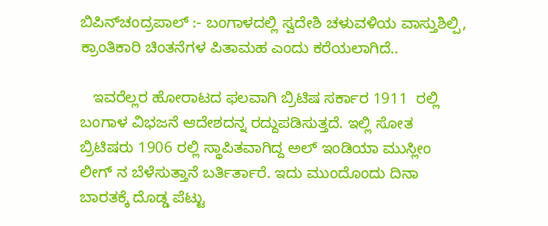ಬಿಪಿನ್‌ಚಂದ್ರಪಾಲ್‌ :- ಬಂಗಾಳದಲ್ಲಿ ಸ್ವದೇಶಿ ಚಳುವಳಿಯ ವಾಸ್ತುಶಿಲ್ಪಿ, ಕ್ರಾಂತಿಕಾರಿ ಚಿಂತನೆಗಳ ಪಿತಾಮಹ ಎಂದು ಕರೆಯಲಾಗಿದೆ..

   ಇವರೆಲ್ಲರ ಹೋರಾಟದ ಫಲವಾಗಿ ಬ್ರಿಟಿಷ ಸರ್ಕಾರ 1911  ರಲ್ಲಿ ಬಂಗಾಳ ವಿಭಜನೆ ಆದೇಶದನ್ನ ರದ್ದುಪಡಿಸುತ್ತದೆ. ಇಲ್ಲಿ ಸೋತ ಬ್ರಿಟಿಷರು 1906 ರಲ್ಲಿ ಸ್ಥಾಪಿತವಾಗಿದ್ದ ಅಲ್‌ ಇಂಡಿಯಾ ಮುಸ್ಲೀಂ ಲೀಗ್‌ ನ ಬೆಳೆಸುತ್ತಾನೆ ಬರ್ತಿರ್ತಾರೆ. ಇದು ಮುಂದೊಂದು ದಿನಾ ಬಾರತಕ್ಕೆ ದೊಡ್ಡ ಪೆಟ್ಟು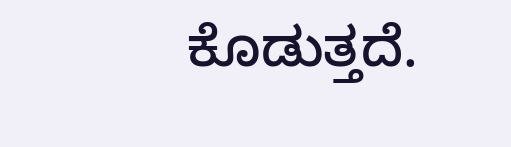ಕೊಡುತ್ತದೆ.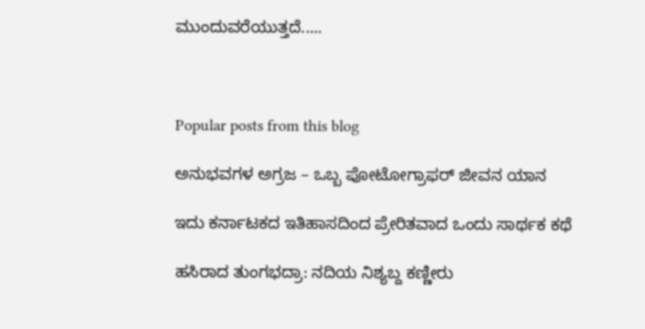ಮುಂದುವರೆಯುತ್ತದೆ.....



Popular posts from this blog

ಅನುಭವಗಳ ಅಗ್ರಜ – ಒಬ್ಬ ಪೋಟೋಗ್ರಾಫರ್ ಜೀವನ ಯಾನ

ಇದು ಕರ್ನಾಟಕದ ಇತಿಹಾಸದಿಂದ ಪ್ರೇರಿತವಾದ ಒಂದು ಸಾರ್ಥಕ ಕಥೆ

ಹಸಿರಾದ ತುಂಗಭದ್ರಾ: ನದಿಯ ನಿಶ್ಯಬ್ದ ಕಣ್ಣೀರು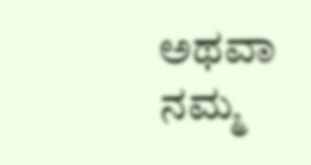ಅಥವಾ ನಮ್ಮ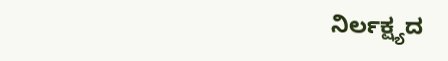ನಿರ್ಲಕ್ಷ್ಯದ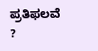ಪ್ರತಿಫಲವೆ ?